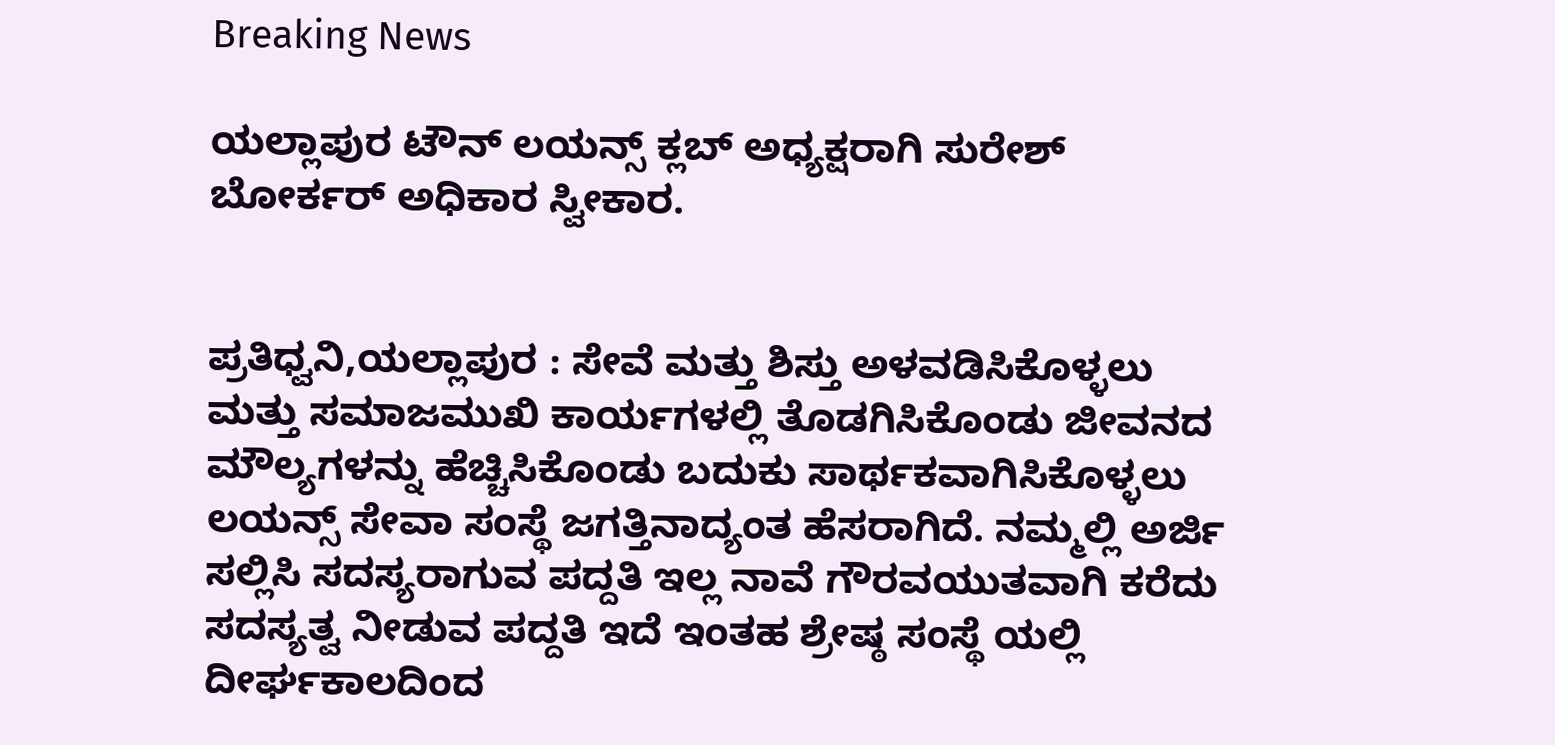Breaking News

ಯಲ್ಲಾಪುರ ಟೌನ್ ಲಯನ್ಸ್ ಕ್ಲಬ್ ಅಧ್ಯಕ್ಷರಾಗಿ ಸುರೇಶ್ ಬೋರ್ಕರ್ ಅಧಿಕಾರ ಸ್ವೀಕಾರ.


ಪ್ರತಿಧ್ವನಿ,ಯಲ್ಲಾಪುರ : ಸೇವೆ ಮತ್ತು ಶಿಸ್ತು ಅಳವಡಿಸಿಕೊಳ್ಳಲು ಮತ್ತು ಸಮಾಜಮುಖಿ ಕಾರ್ಯಗಳಲ್ಲಿ ತೊಡಗಿಸಿಕೊಂಡು ಜೀವನದ ಮೌಲ್ಯಗಳನ್ನು ಹೆಚ್ಚಿಸಿಕೊಂಡು ಬದುಕು ಸಾರ್ಥಕವಾಗಿಸಿಕೊಳ್ಳಲು ಲಯನ್ಸ್ ಸೇವಾ ಸಂಸ್ಥೆ ಜಗತ್ತಿನಾದ್ಯಂತ ಹೆಸರಾಗಿದೆ. ನಮ್ಮಲ್ಲಿ ಅರ್ಜಿ ಸಲ್ಲಿಸಿ ಸದಸ್ಯರಾಗುವ ಪದ್ದತಿ ಇಲ್ಲ ನಾವೆ ಗೌರವಯುತವಾಗಿ ಕರೆದು ಸದಸ್ಯತ್ವ ನೀಡುವ ಪದ್ದತಿ ಇದೆ ಇಂತಹ ಶ್ರೇಷ್ಠ ಸಂಸ್ಥೆ ಯಲ್ಲಿ ದೀರ್ಘಕಾಲದಿಂದ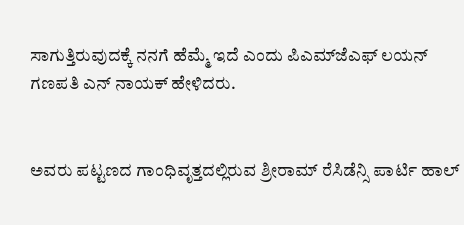ಸಾಗುತ್ತಿರುವುದಕ್ಕೆ ನನಗೆ ಹೆಮ್ಮೆ ಇದೆ ಎಂದು ಪಿಎಮ್‌ಜೆಎಫ್ ಲಯನ್ ಗಣಪತಿ ಎನ್‌ ನಾಯಕ್ ಹೇಳಿದರು.


ಅವರು ಪಟ್ಟಣದ ಗಾಂಧಿವೃತ್ತದಲ್ಲಿರುವ ಶ್ರೀರಾಮ್ ರೆಸಿಡೆನ್ಸಿ ಪಾರ್ಟಿ ಹಾಲ್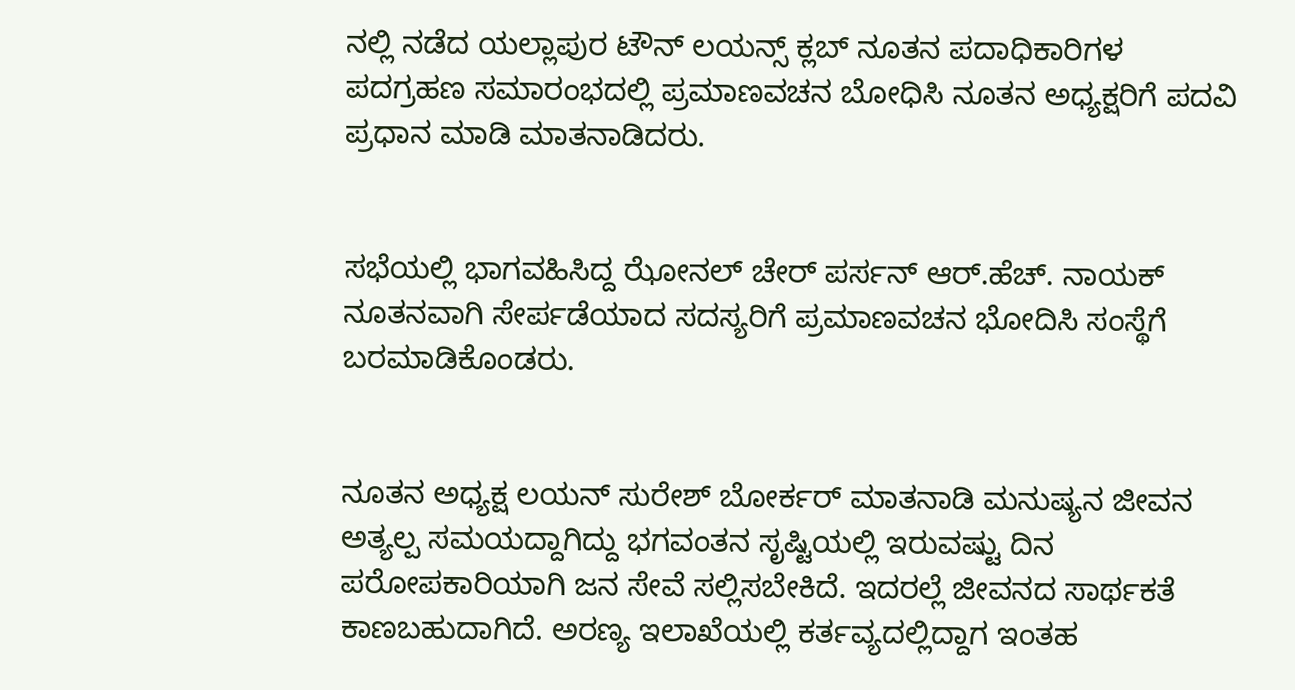ನಲ್ಲಿ ನಡೆದ ಯಲ್ಲಾಪುರ ಟೌನ್ ಲಯನ್ಸ್ ಕ್ಲಬ್ ನೂತನ ಪದಾಧಿಕಾರಿಗಳ ಪದಗ್ರಹಣ ಸಮಾರಂಭದಲ್ಲಿ ಪ್ರಮಾಣವಚನ ಬೋಧಿಸಿ ನೂತನ ಅಧ್ಯಕ್ಷರಿಗೆ ಪದವಿ ಪ್ರಧಾನ ಮಾಡಿ ಮಾತನಾಡಿದರು.


ಸಭೆಯಲ್ಲಿ ಭಾಗವಹಿಸಿದ್ದ ಝೋನಲ್ ಚೇರ್ ಪರ್ಸನ್ ಆರ್.ಹೆಚ್. ನಾಯಕ್ ನೂತನವಾಗಿ ಸೇರ್ಪಡೆಯಾದ ಸದಸ್ಯರಿಗೆ ಪ್ರಮಾಣವಚನ ಭೋದಿಸಿ ಸಂಸ್ಥೆಗೆ ಬರಮಾಡಿಕೊಂಡರು.


ನೂತನ ಅಧ್ಯಕ್ಷ ಲಯನ್ ಸುರೇಶ್ ಬೋರ್ಕರ್ ಮಾತನಾಡಿ ಮನುಷ್ಯನ ಜೀವನ ಅತ್ಯಲ್ಪ ಸಮಯದ್ದಾಗಿದ್ದು ಭಗವಂತನ ಸೃಷ್ಟಿಯಲ್ಲಿ ಇರುವಷ್ಟು ದಿನ ಪರೋಪಕಾರಿಯಾಗಿ ಜನ ಸೇವೆ ಸಲ್ಲಿಸಬೇಕಿದೆ. ಇದರಲ್ಲೆ ಜೀವನದ ಸಾರ್ಥಕತೆ ಕಾಣಬಹುದಾಗಿದೆ. ಅರಣ್ಯ ಇಲಾಖೆಯಲ್ಲಿ ಕರ್ತವ್ಯದಲ್ಲಿದ್ದಾಗ ಇಂತಹ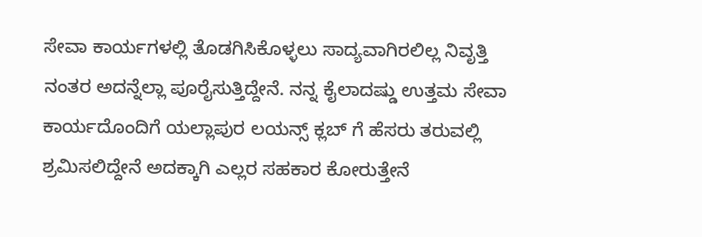ಸೇವಾ ಕಾರ್ಯಗಳಲ್ಲಿ ತೊಡಗಿಸಿಕೊಳ್ಳಲು ಸಾದ್ಯವಾಗಿರಲಿಲ್ಲ ನಿವೃತ್ತಿ ನಂತರ ಅದನ್ನೆಲ್ಲಾ ಪೂರೈಸುತ್ತಿದ್ದೇನೆ. ನನ್ನ ಕೈಲಾದಷ್ಡು ಉತ್ತಮ ಸೇವಾ ಕಾರ್ಯದೊಂದಿಗೆ ಯಲ್ಲಾಪುರ ಲಯನ್ಸ್ ಕ್ಲಬ್ ಗೆ ಹೆಸರು ತರುವಲ್ಲಿ ಶ್ರಮಿಸಲಿದ್ದೇನೆ ಅದಕ್ಕಾಗಿ ಎಲ್ಲರ ಸಹಕಾರ ಕೋರುತ್ತೇನೆ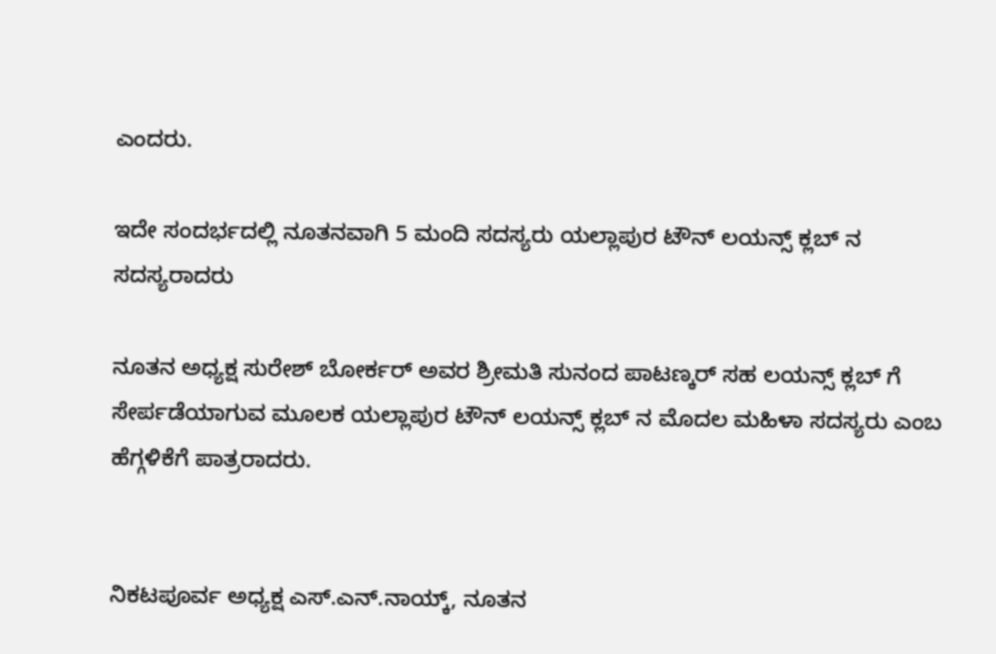ಎಂದರು.

ಇದೇ ಸಂದರ್ಭದಲ್ಲಿ ನೂತನವಾಗಿ 5 ಮಂದಿ ಸದಸ್ಯರು ಯಲ್ಲಾಪುರ ಟೌನ್ ಲಯನ್ಸ್ ಕ್ಲಬ್ ನ ಸದಸ್ಯರಾದರು

ನೂತನ ಅಧ್ಯಕ್ಷ ಸುರೇಶ್ ಬೋರ್ಕರ್ ಅವರ ಶ್ರೀಮತಿ ಸುನಂದ ಪಾಟಣ್ಕರ್ ಸಹ ಲಯನ್ಸ್ ಕ್ಲಬ್ ಗೆ ಸೇರ್ಪಡೆಯಾಗುವ ಮೂಲಕ ಯಲ್ಲಾಪುರ ಟೌನ್ ಲಯನ್ಸ್ ಕ್ಲಬ್ ನ ಮೊದಲ ಮಹಿಳಾ ಸದಸ್ಯರು ಎಂಬ ಹೆಗ್ಗಳಿಕೆಗೆ ಪಾತ್ರರಾದರು.


ನಿಕಟಪೂರ್ವ ಅಧ್ಯಕ್ಷ ಎಸ್.ಎನ್.ನಾಯ್ಕ್, ನೂತನ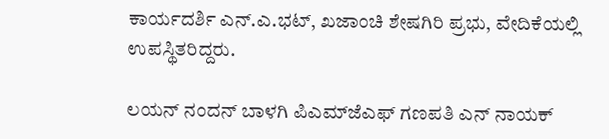ಕಾರ್ಯದರ್ಶಿ ಎನ್.ಎ.ಭಟ್, ಖಜಾಂಚಿ ಶೇಷಗಿರಿ ಪ್ರಭು, ವೇದಿಕೆಯಲ್ಲಿ ಉಪಸ್ಥಿತರಿದ್ದರು.

ಲಯನ್ ನಂದನ್ ಬಾಳಗಿ ಪಿಎಮ್‌ಜೆಎಫ್ ಗಣಪತಿ ಎನ್ ನಾಯಕ್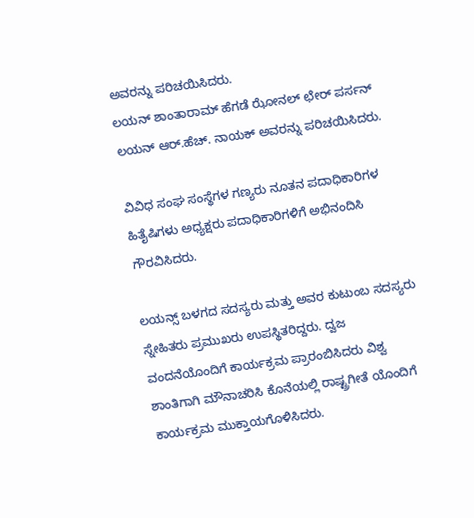ಅವರನ್ನು ಪರಿಚಯಿಸಿದರು.
ಲಯನ್ ಶಾಂತಾರಾಮ್ ಹೆಗಡೆ ಝೋನಲ್ ಛೇರ್ ಪರ್ಸನ್ ಲಯನ್ ಆರ್.ಹೆಚ್. ನಾಯಕ್ ಅವರನ್ನು ಪರಿಚಯಿಸಿದರು.

ವಿವಿಧ ಸಂಘ ಸಂಸ್ಥೆಗಳ ಗಣ್ಯರು ನೂತನ ಪದಾಧಿಕಾರಿಗಳ ಹಿತೈಷಿಗಳು ಅಧ್ಯಕ್ಷರು ಪದಾಧಿಕಾರಿಗಳಿಗೆ ಅಭಿನಂದಿಸಿ ಗೌರವಿಸಿದರು.

ಲಯನ್ಸ್ ಬಳಗದ ಸದಸ್ಯರು ಮತ್ತು ಅವರ ಕುಟುಂಬ ಸದಸ್ಯರು ಸ್ನೇಹಿತರು ಪ್ರಮುಖರು ಉಪಸ್ಥಿತರಿದ್ದರು. ದ್ವಜ ವಂದನೆಯೊಂದಿಗೆ ಕಾರ್ಯಕ್ರಮ ಪ್ರಾರಂಬಿಸಿದರು ವಿಶ್ವ ಶಾಂತಿಗಾಗಿ ಮೌನಾಚರಿಸಿ ಕೊನೆಯಲ್ಲಿ ರಾಷ್ಟ್ರಗೀತೆ ಯೊಂದಿಗೆ ಕಾರ್ಯಕ್ರಮ ಮುಕ್ತಾಯಗೊಳಿಸಿದರು.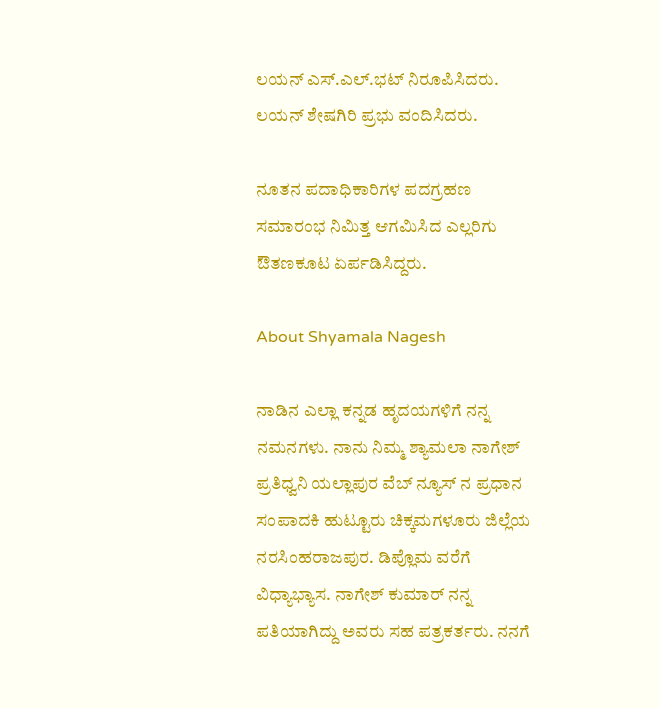ಲಯನ್ ಎಸ್.ಎಲ್.ಭಟ್ ನಿರೂಪಿಸಿದರು.
ಲಯನ್ ಶೇಷಗಿರಿ ಪ್ರಭು ವಂದಿಸಿದರು.

ನೂತನ ಪದಾಧಿಕಾರಿಗಳ ಪದಗ್ರಹಣ ಸಮಾರಂಭ ನಿಮಿತ್ತ ಆಗಮಿಸಿದ ಎಲ್ಲರಿಗು ಔತಣಕೂಟ ಏರ್ಪಡಿಸಿದ್ದರು.

About Shyamala Nagesh

ನಾಡಿನ ಎಲ್ಲಾ ಕನ್ನಡ ಹೃದಯಗಳಿಗೆ ನನ್ನ ನಮನಗಳು. ನಾನು ನಿಮ್ಮ ಶ್ಯಾಮಲಾ ನಾಗೇಶ್ ಪ್ರತಿಧ್ವನಿ ಯಲ್ಲಾಪುರ ವೆಬ್ ನ್ಯೂಸ್ ನ ಪ್ರಧಾನ ಸಂಪಾದಕಿ ಹುಟ್ಟೂರು ಚಿಕ್ಕಮಗಳೂರು ಜಿಲ್ಲೆಯ ನರಸಿಂಹರಾಜಪುರ. ಡಿಪ್ಲೊಮ ವರೆಗೆ ವಿಧ್ಯಾಭ್ಯಾಸ. ನಾಗೇಶ್ ಕುಮಾರ್ ನನ್ನ ಪತಿಯಾಗಿದ್ದು ಅವರು ಸಹ ಪತ್ರಕರ್ತರು. ನನಗೆ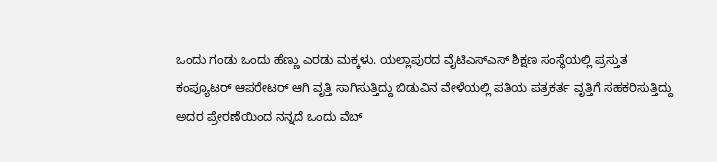ಒಂದು ಗಂಡು ಒಂದು ಹೆಣ್ಣು ಎರಡು ಮಕ್ಕಳು. ಯಲ್ಲಾಪುರದ ವೈಟಿಎಸ್ಎಸ್ ಶಿಕ್ಷಣ ಸಂಸ್ಥೆಯಲ್ಲಿ ಪ್ರಸ್ತುತ ಕಂಪ್ಯೂಟರ್ ಆಪರೇಟರ್ ಆಗಿ ವೃತ್ತಿ ಸಾಗಿಸುತ್ತಿದ್ದು ಬಿಡುವಿನ ವೇಳೆಯಲ್ಲಿ ಪತಿಯ ಪತ್ರಕರ್ತ ವೃತ್ತಿಗೆ ಸಹಕರಿಸುತ್ತಿದ್ದು ಅದರ ಪ್ರೇರಣೆಯಿಂದ ನನ್ನದೆ ಒಂದು ವೆಬ್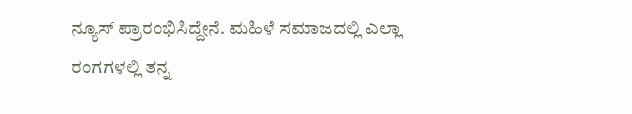ನ್ಯೂಸ್ ಪ್ರಾರಂಭಿಸಿದ್ದೇನೆ. ಮಹಿಳೆ ಸಮಾಜದಲ್ಲಿ ಎಲ್ಲಾ ರಂಗಗಳಲ್ಲಿ ತನ್ನ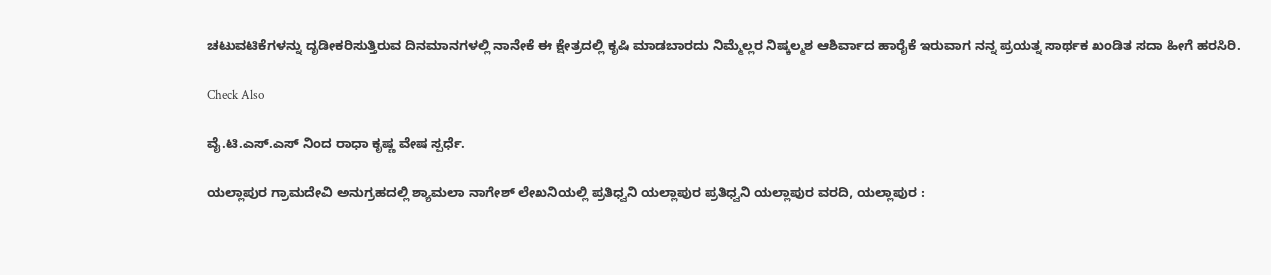ಚಟುವಟಿಕೆಗಳನ್ನು ದೃಡೀಕರಿಸುತ್ತಿರುವ ದಿನಮಾನಗಳಲ್ಲಿ ನಾನೇಕೆ ಈ ಕ್ಷೇತ್ರದಲ್ಲಿ ಕೃಷಿ ಮಾಡಬಾರದು ನಿಮ್ಮೆಲ್ಲರ ನಿಷ್ಕಲ್ಮಶ ಆಶಿರ್ವಾದ ಹಾರೈಕೆ ಇರುವಾಗ ನನ್ನ ಪ್ರಯತ್ನ ಸಾರ್ಥಕ ಖಂಡಿತ ಸದಾ ಹೀಗೆ ಹರಸಿರಿ.

Check Also

ವೈ.ಟಿ.ಎಸ್‌.ಎಸ್ ನಿಂದ ರಾಧಾ ಕೃಷ್ಣ ವೇಷ ಸ್ಪರ್ಧೆ.

ಯಲ್ಲಾಪುರ ಗ್ರಾಮದೇವಿ ಅನುಗ್ರಹದಲ್ಲಿ ಶ್ಯಾಮಲಾ ನಾಗೇಶ್ ಲೇಖನಿಯಲ್ಲಿ ಪ್ರತಿಧ್ವನಿ ಯಲ್ಲಾಪುರ ಪ್ರತಿಧ್ವನಿ ಯಲ್ಲಾಪುರ ವರದಿ, ಯಲ್ಲಾಪುರ :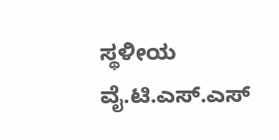ಸ್ಥಳೀಯ ವೈ.ಟಿ.ಎಸ್.ಎಸ್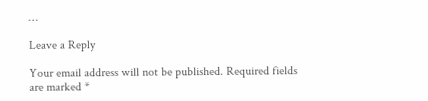…

Leave a Reply

Your email address will not be published. Required fields are marked *